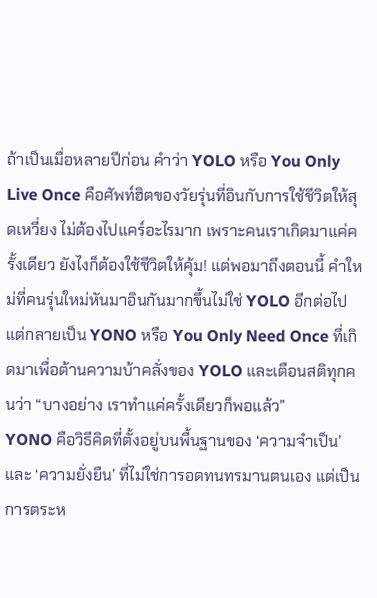ถ้าเป็นเมื่อหลายปีก่อน คำว่า YOLO หรือ You Only Live Once คือศัพท์ฮิตของวัยรุ่นที่อินกับการใช้ชีวิตให้สุดเหวี่ยง ไม่ต้องไปแคร์อะไรมาก เพราะคนเราเกิดมาแค่ครั้งเดียว ยังไงก็ต้องใช้ชีวิตให้คุ้ม! แต่พอมาถึงตอนนี้ คำใหม่ที่คนรุ่นใหม่หันมาอินกันมากขึ้นไม่ใช่ YOLO อีกต่อไป แต่กลายเป็น YONO หรือ You Only Need Once ที่เกิดมาเพื่อต้านความบ้าคลั่งของ YOLO และเตือนสติทุกคนว่า “บางอย่าง เราทำแค่ครั้งเดียวก็พอแล้ว”
YONO คือวิธีคิดที่ตั้งอยู่บนพื้นฐานของ ‘ความจำเป็น’ และ ‘ความยั่งยืน’ ที่ไม่ใช่การอดทนทรมานตนเอง แต่เป็นการตระห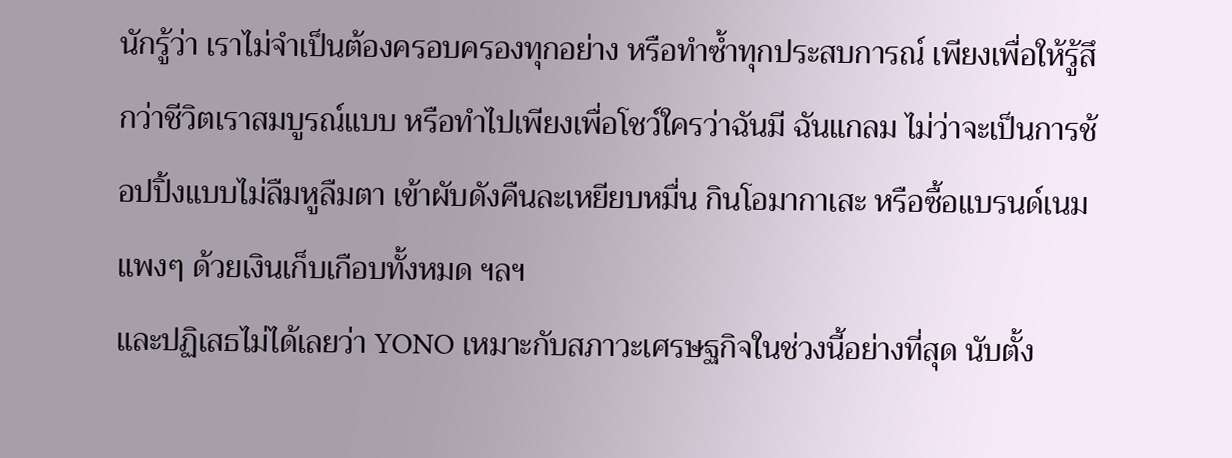นักรู้ว่า เราไม่จำเป็นต้องครอบครองทุกอย่าง หรือทำซ้ำทุกประสบการณ์ เพียงเพื่อให้รู้สึกว่าชีวิตเราสมบูรณ์แบบ หรือทำไปเพียงเพื่อโชว์ใครว่าฉันมี ฉันแกลม ไม่ว่าจะเป็นการช้อปปิ้งแบบไม่ลืมหูลืมตา เข้าผับดังคืนละเหยียบหมื่น กินโอมากาเสะ หรือซื้อแบรนด์เนมแพงๆ ด้วยเงินเก็บเกือบทั้งหมด ฯลฯ
และปฏิเสธไม่ได้เลยว่า YONO เหมาะกับสภาวะเศรษฐกิจในช่วงนี้อย่างที่สุด นับตั้ง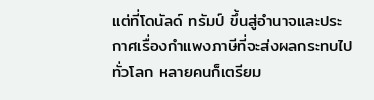แต่ที่โดนัลด์ ทรัมป์ ขึ้นสู่อำนาจและประกาศเรื่องกำแพงภาษีที่จะส่งผลกระทบไปทั่วโลก หลายคนก็เตรียม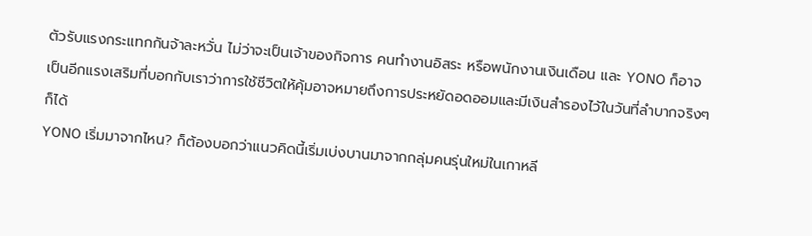ตัวรับแรงกระแทกกันจ้าละหวั่น ไม่ว่าจะเป็นเจ้าของกิจการ คนทำงานอิสระ หรือพนักงานเงินเดือน และ YONO ก็อาจเป็นอีกแรงเสริมที่บอกกับเราว่าการใช้ชีวิตให้คุ้มอาจหมายถึงการประหยัดอดออมและมีเงินสำรองไว้ในวันที่ลำบากจริงๆ ก็ได้
YONO เริ่มมาจากไหน? ก็ต้องบอกว่าแนวคิดนี้เริ่มเบ่งบานมาจากกลุ่มคนรุ่นใหม่ในเกาหลี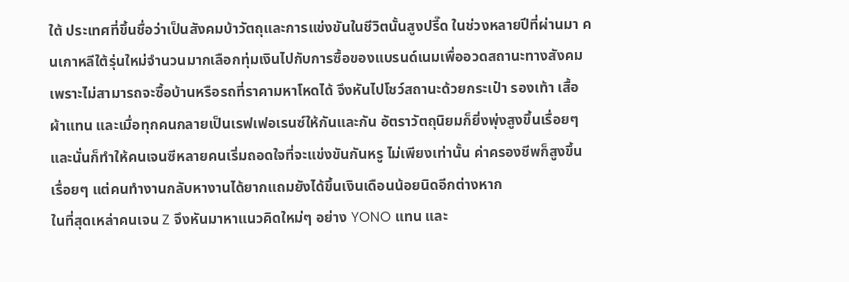ใต้ ประเทศที่ขึ้นชื่อว่าเป็นสังคมบ้าวัตถุและการแข่งขันในชีวิตนั้นสูงปรี๊ด ในช่วงหลายปีที่ผ่านมา คนเกาหลีใต้รุ่นใหม่จำนวนมากเลือกทุ่มเงินไปกับการซื้อของแบรนด์เนมเพื่ออวดสถานะทางสังคม เพราะไม่สามารถจะซื้อบ้านหรือรถที่ราคามหาโหดได้ จึงหันไปโชว์สถานะด้วยกระเป๋า รองเท้า เสื้อผ้าแทน และเมื่อทุกคนกลายเป็นเรฟเฟอเรนซ์ให้กันและกัน อัตราวัตถุนิยมก็ยิ่งพุ่งสูงขึ้นเรื่อยๆ และนั่นก็ทำให้คนเจนซีหลายคนเริ่มถอดใจที่จะแข่งขันกันหรู ไม่เพียงเท่านั้น ค่าครองชีพก็สูงขึ้นเรื่อยๆ แต่คนทำงานกลับหางานได้ยากแถมยังได้ขึ้นเงินเดือนน้อยนิดอีกต่างหาก
ในที่สุดเหล่าคนเจน Z จึงหันมาหาแนวคิดใหม่ๆ อย่าง YONO แทน และ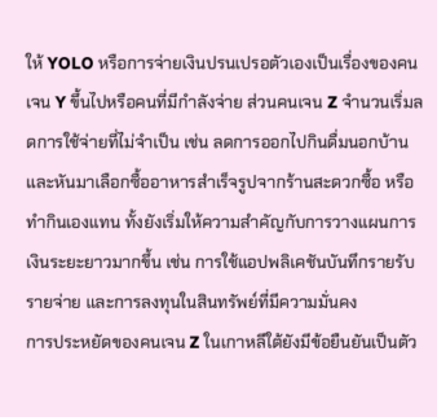ให้ YOLO หรือการจ่ายเงินปรนเปรอตัวเองเป็นเรื่องของคนเจน Y ขึ้นไปหรือคนที่มีกำลังจ่าย ส่วนคนเจน Z จำนวนเริ่มลดการใช้จ่ายที่ไม่จำเป็น เช่น ลดการออกไปกินดื่มนอกบ้าน และหันมาเลือกซื้ออาหารสำเร็จรูปจากร้านสะดวกซื้อ หรือทำกินเองแทน ทั้งยังเริ่มให้ความสำคัญกับการวางแผนการเงินระยะยาวมากขึ้น เช่น การใช้แอปพลิเคชันบันทึกรายรับรายจ่าย และการลงทุนในสินทรัพย์ที่มีความมั่นคง
การประหยัดของคนเจน Z ในเกาหลีใต้ยังมีข้อยืนยันเป็นตัว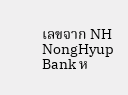เลขจาก NH NongHyup Bank ห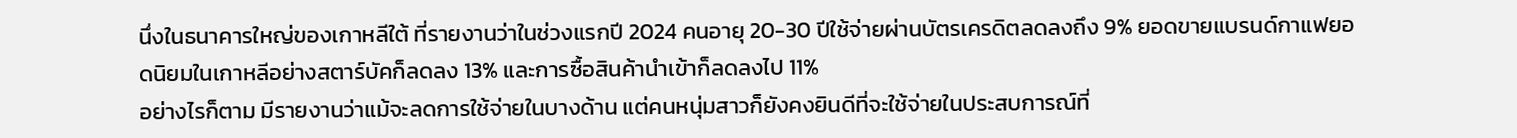นึ่งในธนาคารใหญ่ของเกาหลีใต้ ที่รายงานว่าในช่วงแรกปี 2024 คนอายุ 20-30 ปีใช้จ่ายผ่านบัตรเครดิตลดลงถึง 9% ยอดขายแบรนด์กาแฟยอดนิยมในเกาหลีอย่างสตาร์บัคก็ลดลง 13% และการซื้อสินค้านำเข้าก็ลดลงไป 11%
อย่างไรก็ตาม มีรายงานว่าแม้จะลดการใช้จ่ายในบางด้าน แต่คนหนุ่มสาวก็ยังคงยินดีที่จะใช้จ่ายในประสบการณ์ที่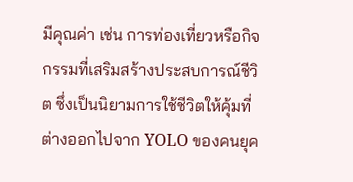มีคุณค่า เช่น การท่องเที่ยวหรือกิจกรรมที่เสริมสร้างประสบการณ์ชีวิต ซึ่งเป็นนิยามการใช้ชีวิตให้คุ้มที่ต่างออกไปจาก YOLO ของคนยุค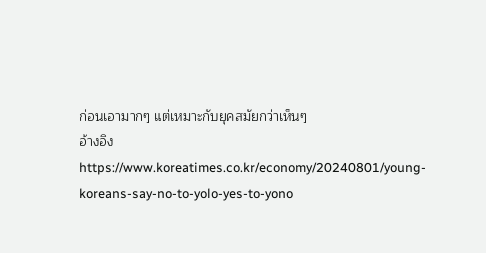ก่อนเอามากๆ แต่เหมาะกับยุคสมัยกว่าเห็นๆ
อ้างอิง https://www.koreatimes.co.kr/economy/20240801/young-koreans-say-no-to-yolo-yes-to-yono